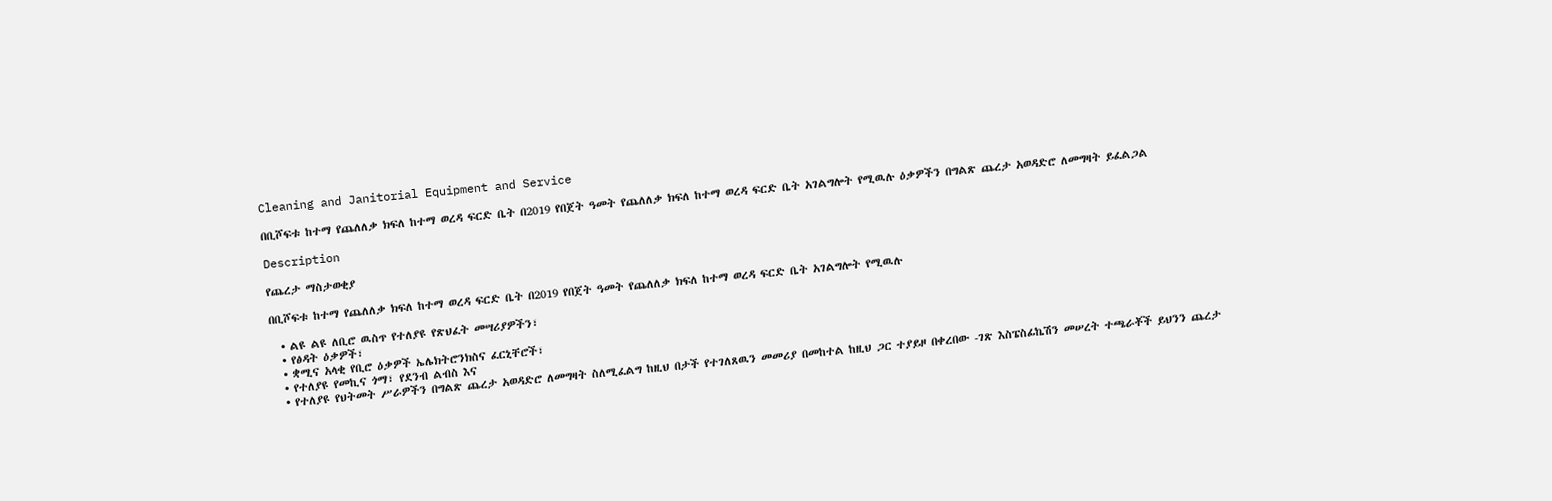Cleaning and Janitorial Equipment and Service

በቢሾፍቱ ከተማ የጨለለቃ ክፍለ ከተማ ወረዳ ፍርድ ቤት በ2019 የበጀት ዓመት የጨለለቃ ክፍለ ከተማ ወረዳ ፍርድ ቤት አገልግሎት የሚዉሉ ዕቃዎችን በግልጽ ጨረታ አወዳድሮ ለመግዛት ይፈልጋል

Description

የጨረታ ማስታወቂያ

በቢሾፍቱ ከተማ የጨለለቃ ክፍለ ከተማ ወረዳ ፍርድ ቤት በ2019 የበጀት ዓመት የጨለለቃ ክፍለ ከተማ ወረዳ ፍርድ ቤት አገልግሎት የሚዉሉ

  • ልዩ ልዩ ለቢሮ ዉስጥ የተለያዩ የጽህፈት መሣሪያዎችን፣
  • የፅዳት ዕቃዎች፣
  • ቋሚና አላቂ የቢሮ ዕቃዎች ኤሌክትሮንክስና ፈርኒቸሮች፣
  • የተለያዩ የመኪና ጎማ፣ የደንብ ልብስ እና
  • የተለያዩ የህትመት ሥራዎችን በግልጽ ጨረታ አወዳድሮ ለመግዛት ስለሚፈልግ ከዚህ በታች የተገለጸዉን መመሪያ በመከተል ከዚህ ጋር ተያይዞ በቀረበው -ገጽ እስፔስፊኬሽን መሠረት ተጫራቾች ይህንን ጨረታ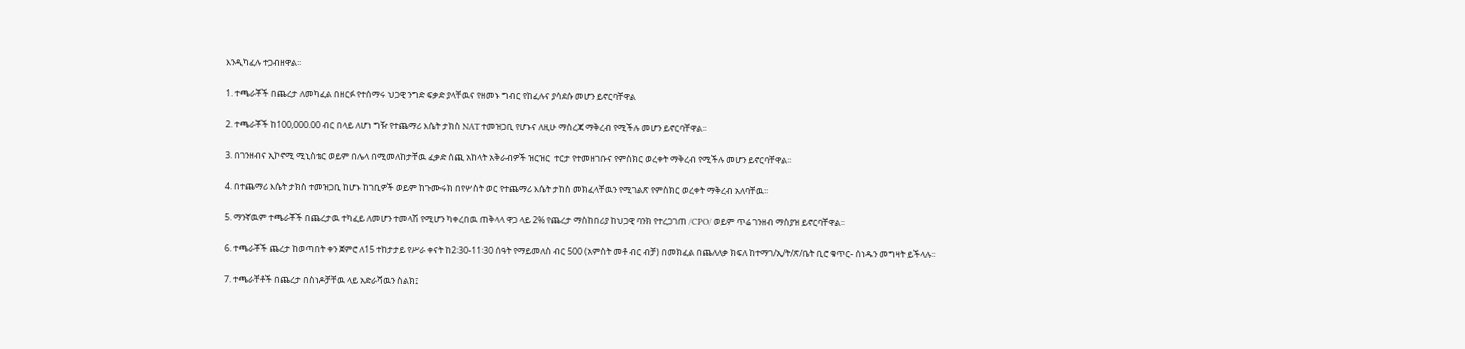እንዲካፈሉ ተጋብዘዋል፡፡

1. ተጫራቾች በጨረታ ለመካፈል በዘርፉ የተሰማሩ ህጋዊ ንግድ ፍቃድ ያላቸዉና የዘመኑ ግብር የከፈሉና ያሳደሱ መሆን ይኖርባቸዋል

2. ተጫራቾች ከ100,000.00 ብር በላይ ለሆነ ግዥ የተጨማሪ እሴት ታክስ NAT ተመዝጋቢ የሆኑና ለዚሁ ማስረጃ ማቅረብ የሚችሉ መሆን ይኖርባቸዋል፡፡

3. በገንዘብና ኢኮኖሚ ሚኒስቴር ወይም በሌላ በሚመለከታቸዉ ፈቃድ ሰጪ አከላት አቅራብዎች ዝርዝር  ተርታ የተመዘገቡና የምስክር ወረቀት ማቅረብ የሚችሉ መሆን ይኖርባቸዋል፡፡

4. በተጨማሪ እሴት ታክስ ተመዝጋቢ ከሆኑ ከገቢዎች ወይም ከጉሙሩክ በየሦስት ወር የተጨማሪ እሴት ታከስ መክፈላቸዉን የሚገልጽ የምስክር ወረቀት ማቅረብ አለባቸዉ፡፡

5. ማንኛዉም ተጫራቾች በጨረታዉ ተካፈይ ለመሆን ተመላሽ የሚሆን ካቀረበዉ ጠቅላላ ዋጋ ላይ 2% የጨረታ ማስከበሪያ ከህጋዊ ባንክ የተረጋገጠ /CPO/ ወይም ጥሬ ገንዘብ ማስያዝ ይኖርባቸዋል፡፡

6. ተጫራቾች ጨረታ ከወጣበት ቀን ጀምሮ ለ15 ተከታታይ የሥራ ቀናት ከ2፡30-11፡30 ሰዓት የማይመለስ ብር 500 (አምስት መቶ ብር ብቻ) በመክፈል በጨለለቃ ክፍለ ከተማገ/ኢ/ት/ጽ/ቤት ቢሮ ቁጥር- ሰነዱን መግዛት ይችላሉ፡፡

7. ተጫራቸቶች በጨረታ በስነዶቻቸዉ ላይ አድራሻዉን ስልክ፤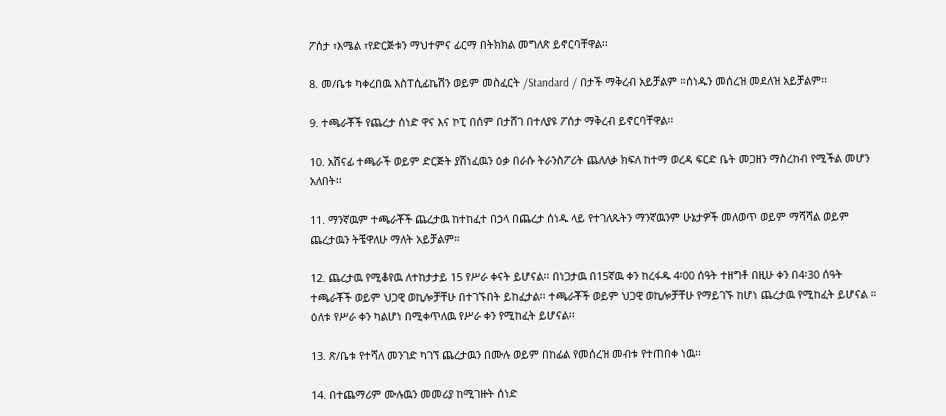ፖሰታ ፣እሜል ፣የድርጅቱን ማህተምና ፊርማ በትክክል መግለጽ ይኖርባቸዋል፡፡

8. መ/ቤቱ ካቀረበዉ እስፐሲፊኬሽን ወይም መስፈርት /Standard / በታች ማቅረብ አይቻልም ።ሰነዱን መሰረዝ መደለዝ አይቻልም፡፡

9. ተጫራቾች የጨረታ ሰነድ ዋና እና ኮፒ በሰም በታሸገ በተለያዩ ፖሰታ ማቅረብ ይኖርባቸዋል፡፡

10. አሸናፊ ተጫራች ወይም ድርጅት ያሸነፈዉን ዕቃ በራሱ ትራንስፖሪት ጨለለቃ ክፍለ ከተማ ወረዳ ፍርድ ቤት መጋዘን ማስረከብ የሚችል መሆን አለበት፡፡

11. ማንኛዉም ተጫራቾች ጨረታዉ ከተከፈተ በኃላ በጨረታ ሰነዱ ላይ የተገለጹትን ማንኛዉንም ሁኔታዎች መለወጥ ወይም ማሻሻል ወይም ጨረታዉን ትቼዋለሁ ማለት አይቻልም።

12. ጨረታዉ የሚቆየዉ ለተከታታይ 15 የሥራ ቀናት ይሆናል፡፡ በነጋታዉ በ15ኛዉ ቀን ከረፋዱ 4፡00 ሰዓት ተዘግቶ በዚሁ ቀን በ4፡30 ሰዓት ተጫራቾች ወይም ህጋዊ ወኪሎቻቸሁ በተገኙበት ይከፈታል፡፡ ተጫራቾች ወይም ህጋዊ ወኪሎቻቸሁ የማይገኙ ከሆነ ጨረታዉ የሚከፈት ይሆናል ። ዕለቱ የሥራ ቀን ካልሆነ በሚቀጥለዉ የሥራ ቀን የሚከፈት ይሆናል፡፡

13. ጽ/ቤቱ የተሻለ መንገድ ካገኘ ጨረታዉን በሙሉ ወይም በከፊል የመሰረዝ መብቱ የተጠበቀ ነዉ፡፡

14. በተጨማሪም ሙሉዉን መመሪያ ከሚገዙት ሰነድ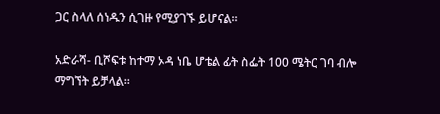ጋር ስላለ ሰነዱን ሲገዙ የሚያገኙ ይሆናል፡፡

አድራሻ- ቢሾፍቱ ከተማ ኦዳ ነቤ ሆቴል ፊት ስፌት 100 ሜትር ገባ ብሎ ማግኘት ይቻላል፡፡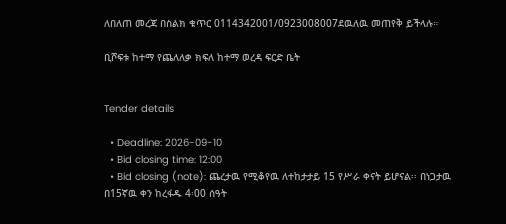ለበለጠ መረጃ በስልክ ቁጥር 0114342001/0923008007ደዉለዉ መጠየቅ ይችላሉ።

ቢሾፍቱ ከተማ የጨለለቃ ክፍለ ከተማ ወረዳ ፍርድ ቤት


Tender details

  • Deadline: 2026-09-10
  • Bid closing time: 12:00
  • Bid closing (note): ጨረታዉ የሚቆየዉ ለተከታታይ 15 የሥራ ቀናት ይሆናል፡፡ በነጋታዉ በ15ኛዉ ቀን ከረፋዱ 4፡00 ሰዓት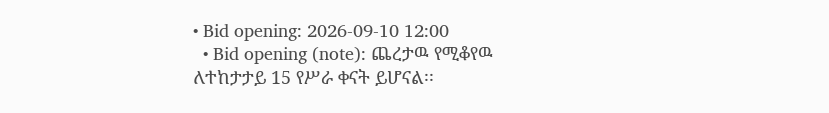• Bid opening: 2026-09-10 12:00
  • Bid opening (note): ጨረታዉ የሚቆየዉ ለተከታታይ 15 የሥራ ቀናት ይሆናል፡፡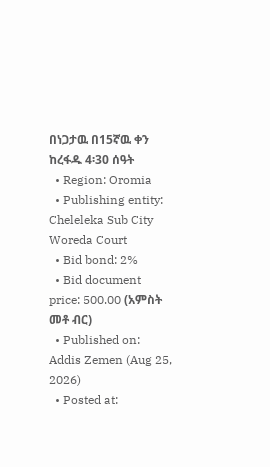በነጋታዉ በ15ኛዉ ቀን ከረፋዱ 4፡30 ሰዓት
  • Region: Oromia
  • Publishing entity: Cheleleka Sub City Woreda Court
  • Bid bond: 2%
  • Bid document price: 500.00 (አምስት መቶ ብር)
  • Published on: Addis Zemen (Aug 25, 2026)
  • Posted at: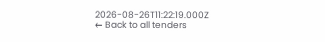2026-08-26T11:22:19.000Z
← Back to all tenders